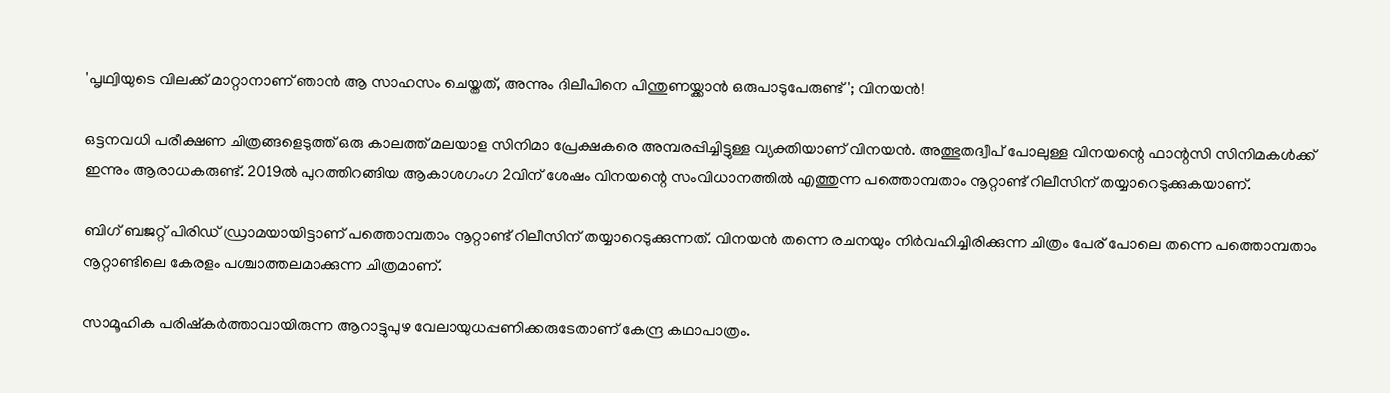'പൃഥ്വിയുടെ വിലക്ക് മാറ്റാനാണ് ഞാൻ ആ സാഹസം ചെയ്തത്, അന്നും ദിലീപിനെ പിന്തുണയ്ക്കാൻ ഒരുപാടുപേരുണ്ട്'; വിനയൻ!

ഒട്ടനവധി പരീക്ഷണ ചിത്രങ്ങളെടുത്ത് ഒരു കാലത്ത് മലയാള സിനിമാ പ്രേക്ഷകരെ അമ്പരപ്പിച്ചിട്ടുള്ള വ്യക്തിയാണ് വിനയൻ. അത്ഭുതദ്വീപ് പോലുള്ള വിനയന്റെ ഫാന്റസി സിനിമകൾക്ക് ഇന്നും ആരാധകരുണ്ട്. 2019ൽ പുറത്തിറങ്ങിയ ആകാശഗംഗ 2വിന് ശേഷം വിനയന്റെ സംവിധാനത്തിൽ എത്തുന്ന പത്തൊമ്പതാം നൂറ്റാണ്ട് റിലീസിന് തയ്യാറെടുക്കുകയാണ്.

ബിഗ് ബജറ്റ് പിരിഡ് ഡ്രാമയായിട്ടാണ് പത്തൊമ്പതാം നൂറ്റാണ്ട് റിലീസിന് തയ്യാറെടുക്കുന്നത്. വിനയന്‍ തന്നെ രചനയും നിര്‍വഹിച്ചിരിക്കുന്ന ചിത്രം പേര് പോലെ തന്നെ പത്തൊമ്പതാം നൂറ്റാണ്ടിലെ കേരളം പശ്ചാത്തലമാക്കുന്ന ചിത്രമാണ്.

സാമൂഹിക പരിഷ്കർത്താവായിരുന്ന ആറാട്ടുപുഴ വേലായുധപ്പണിക്കരുടേതാണ് കേന്ദ്ര കഥാപാത്രം.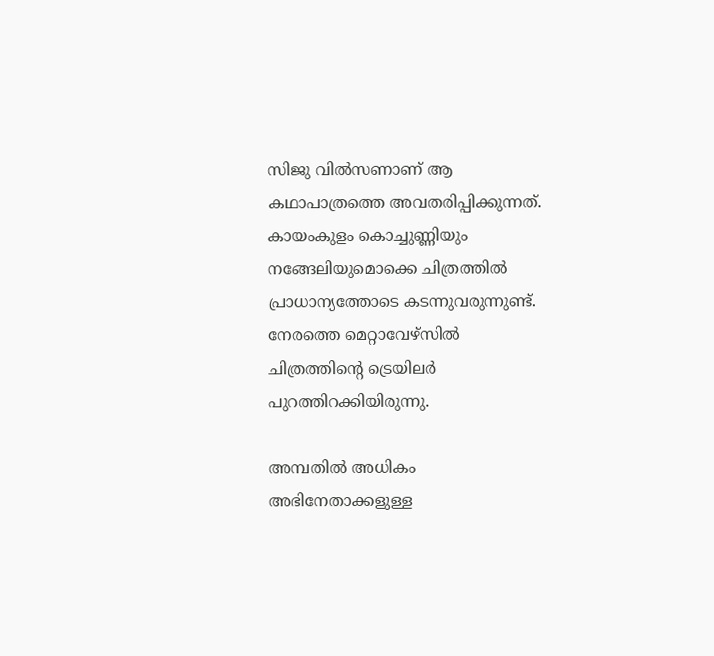സിജു വില്‍സണാണ് ആ കഥാപാത്രത്തെ അവതരിപ്പിക്കുന്നത്. കായംകുളം കൊച്ചുണ്ണിയും നങ്ങേലിയുമൊക്കെ ചിത്രത്തില്‍ പ്രാധാന്യത്തോടെ കടന്നുവരുന്നുണ്ട്. നേരത്തെ മെറ്റാവേഴ്സിൽ ചിത്രത്തിന്‍റെ ട്രെയിലർ പുറത്തിറക്കിയിരുന്നു.

അമ്പതിൽ അധികം അഭിനേതാക്കളുള്ള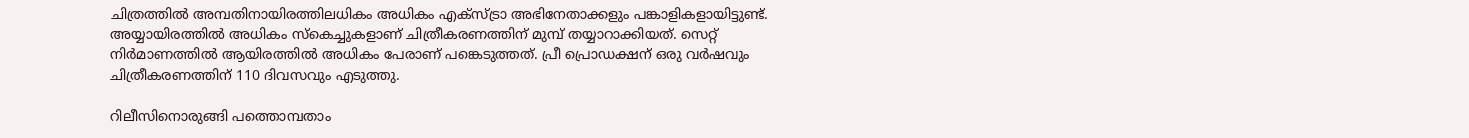ചിത്രത്തില്‍ അമ്പതിനായിരത്തിലധികം അധികം എക്സ്ട്രാ അഭിനേതാക്കളും പങ്കാളികളായിട്ടുണ്ട്. അയ്യായിരത്തില്‍ അധികം സ്കെച്ചുകളാണ് ചിത്രീകരണത്തിന് മുമ്പ് തയ്യാറാക്കിയത്. സെറ്റ് നിര്‍മാണത്തില്‍ ആയിരത്തില്‍ അധികം പേരാണ് പങ്കെടുത്തത്. പ്രീ പ്രൊഡക്ഷന് ഒരു വര്‍ഷവും ചിത്രീകരണത്തിന് 110 ദിവസവും എടുത്തു.

റിലീസിനൊരുങ്ങി പത്തൊമ്പതാം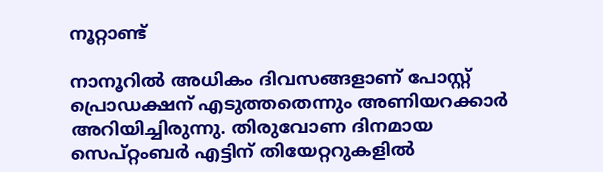നൂറ്റാണ്ട്

നാനൂറില്‍ അധികം ദിവസങ്ങളാണ് പോസ്റ്റ് പ്രൊഡക്ഷന് എടുത്തതെന്നും അണിയറക്കാര്‍ അറിയിച്ചിരുന്നു. തിരുവോണ ദിനമായ സെപ്റ്റംബര്‍ എട്ടിന് തിയേറ്ററുകളില്‍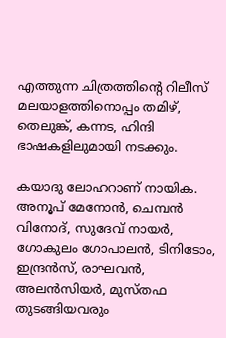എത്തുന്ന ചിത്രത്തിന്‍റെ റിലീസ് മലയാളത്തിനൊപ്പം തമിഴ്, തെലുങ്ക്, കന്നട, ഹിന്ദി ഭാഷകളിലുമായി നടക്കും.

കയാദു ലോഹറാണ് നായിക. അനൂപ് മേനോൻ, ചെമ്പൻ വിനോദ്, സുദേവ് നായർ, ഗോകുലം ഗോപാലൻ, ടിനിടോം, ഇന്ദ്രൻസ്, രാഘവൻ, അലൻസിയർ, മുസ്തഫ തുടങ്ങിയവരും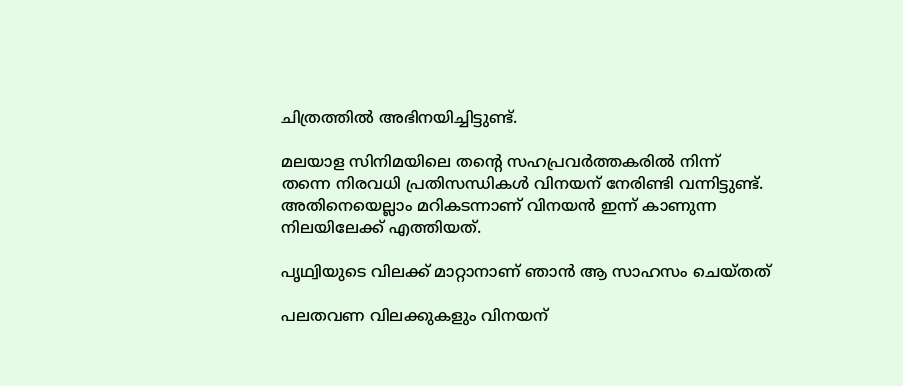ചിത്രത്തിൽ അഭിനയിച്ചിട്ടുണ്ട്.

മലയാള സിനിമയിലെ തന്റെ സഹപ്രവർത്തകരിൽ നിന്ന് തന്നെ നിരവധി പ്രതിസന്ധികൾ വിനയന് നേരിണ്ടി വന്നിട്ടുണ്ട്. അതിനെയെല്ലാം മറികടന്നാണ് വിനയൻ ഇന്ന് കാണുന്ന നിലയിലേക്ക് എത്തിയത്.

പൃഥ്വിയുടെ വിലക്ക് മാറ്റാനാണ് ഞാൻ ആ സാഹസം ചെയ്തത്

പലതവണ വിലക്കുകളും വിനയന്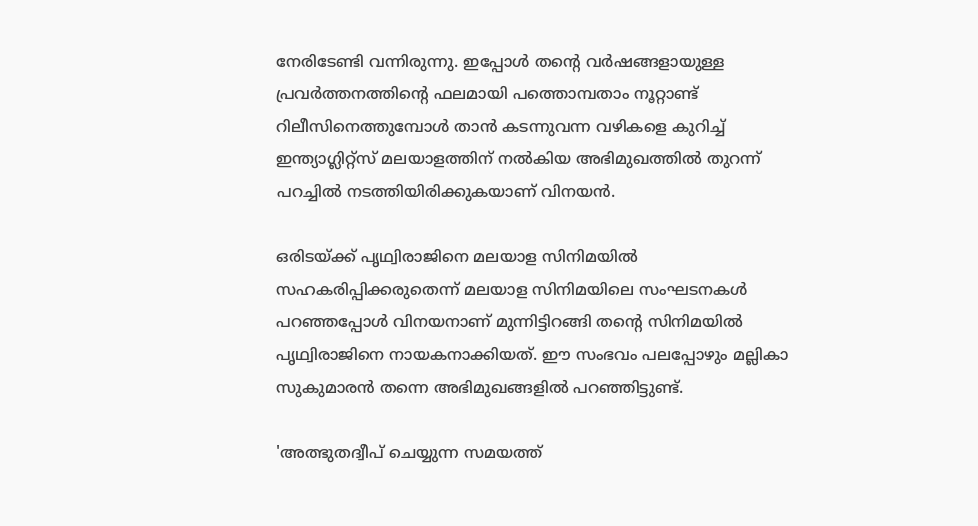നേരിടേണ്ടി വന്നിരുന്നു. ഇപ്പോൾ തന്റെ വർഷങ്ങളായുള്ള പ്രവർത്തനത്തിന്റെ ഫലമായി പത്തൊമ്പതാം നൂറ്റാണ്ട് റിലീസിനെത്തുമ്പോൾ താൻ കടന്നുവന്ന വഴികളെ കുറിച്ച് ഇന്ത്യാഗ്ലിറ്റ്സ് മലയാളത്തിന് നൽകിയ അഭിമുഖത്തിൽ തുറന്ന് പറച്ചിൽ നടത്തിയിരിക്കുകയാണ് വിനയൻ.

ഒരിടയ്ക്ക് പൃഥ്വിരാജിനെ മലയാള സിനിമയിൽ സഹകരിപ്പിക്കരുതെന്ന് മലയാള സിനിമയിലെ സംഘടനകൾ പറഞ്ഞപ്പോൾ വിനയനാണ് മുന്നിട്ടിറങ്ങി തന്റെ സിനിമയിൽ പൃഥ്വിരാജിനെ നായകനാക്കിയത്. ഈ സംഭവം പലപ്പോഴും മല്ലികാ സുകുമാരൻ തന്നെ അഭിമുഖങ്ങളിൽ പറഞ്ഞിട്ടുണ്ട്.

'അത്ഭുതദ്വീപ് ചെയ്യുന്ന സമയത്ത്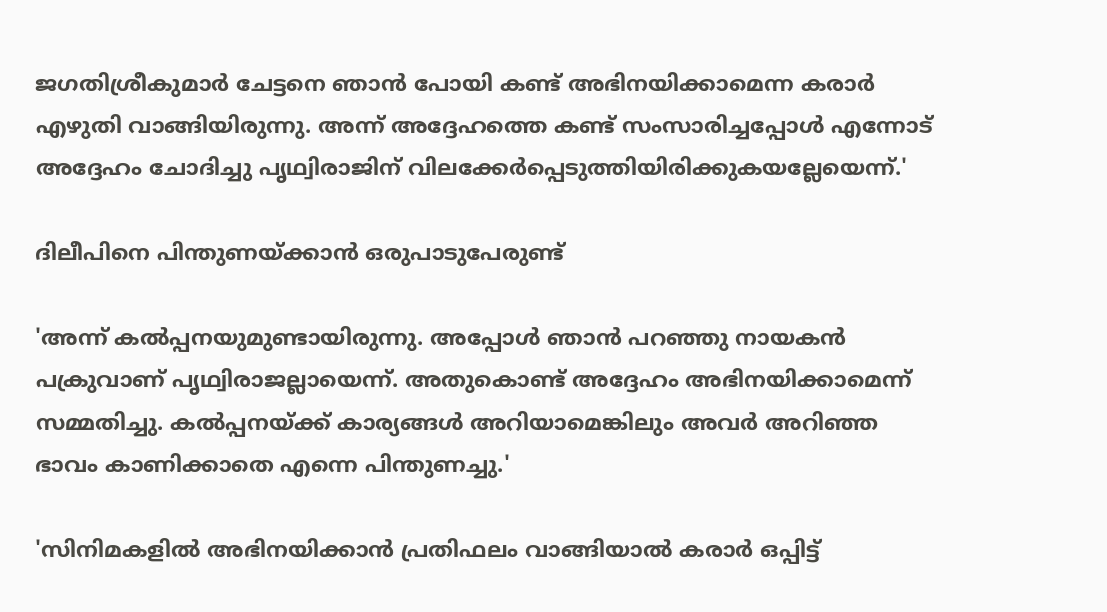ജഗതിശ്രീകുമാർ ചേട്ടനെ ഞാൻ പോയി കണ്ട് അഭിനയിക്കാമെന്ന കരാർ എഴുതി വാങ്ങിയിരുന്നു. അന്ന് അദ്ദേഹത്തെ കണ്ട് സംസാരിച്ചപ്പോൾ എന്നോട് അദ്ദേഹം ചോദിച്ചു പൃഥ്വിരാജിന് വിലക്കേർപ്പെടുത്തിയിരിക്കുകയല്ലേയെന്ന്.'

ദിലീപിനെ പിന്തുണയ്ക്കാൻ ഒരുപാടുപേരുണ്ട്

'അന്ന് കൽപ്പനയുമുണ്ടായിരുന്നു. അപ്പോൾ ഞാൻ പറഞ്ഞു നായകൻ പക്രുവാണ് പൃഥ്വിരാജല്ലായെന്ന്. അതുകൊണ്ട് അദ്ദേഹം അഭിനയിക്കാമെന്ന് സമ്മതിച്ചു. കൽപ്പനയ്ക്ക് കാര്യങ്ങൾ അറിയാമെങ്കിലും അവർ അറിഞ്ഞ ഭാവം കാണിക്കാതെ എന്നെ പിന്തുണച്ചു.'

'സിനിമകളിൽ അഭിനയിക്കാൻ പ്രതിഫലം വാങ്ങിയാൽ കരാർ ഒപ്പിട്ട്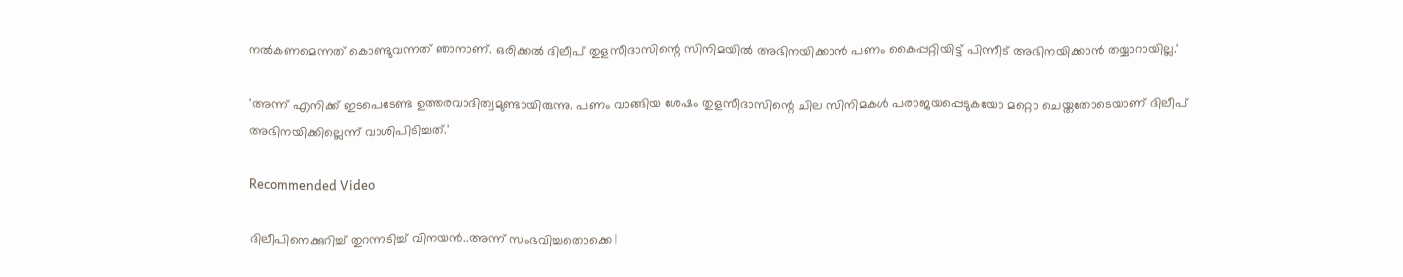നൽകണമെന്നത് കൊണ്ടുവന്നത് ഞാനാണ്. ഒരിക്കൽ ദിലീപ് തുളസീദാസിന്റെ സിനിമയിൽ അഭിനയിക്കാൻ പണം കൈപ്പറ്റിയിട്ട് പിന്നീട് അഭിനയിക്കാൻ തയ്യാറായില്ല.'

'അന്ന് എനിക്ക് ഇടപെടേണ്ട ഉത്തരവാദിത്വമുണ്ടായിരുന്നു. പണം വാങ്ങിയ ശേഷം തുളസീദാസിന്റെ ചില സിനിമകൾ പരാജയപ്പെടുകയോ മറ്റൊ ചെയ്തതോടെയാണ് ദിലീപ് അഭിനയിക്കില്ലെന്ന് വാശിപിടിച്ചത്.'

Recommended Video

ദിലീപിനെക്കുറിച്ച് തുറന്നടിച്ച് വിനയൻ..അന്ന് സംഭവിച്ചതൊക്കെ |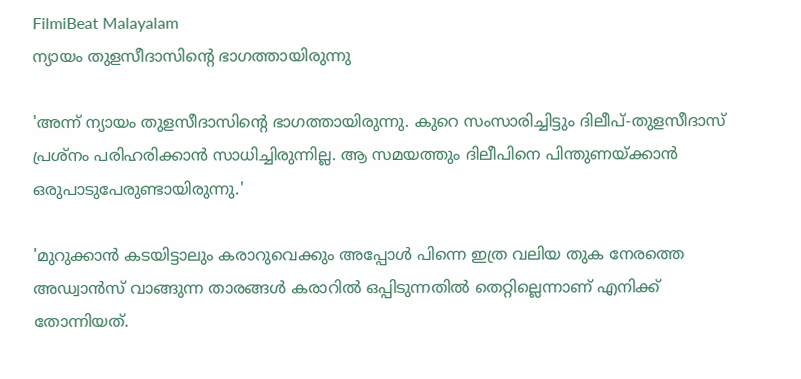FilmiBeat Malayalam
ന്യായം തുളസീദാസിന്റെ ഭാഗത്തായിരുന്നു

'അന്ന് ന്യായം തുളസീദാസിന്റെ ഭാഗത്തായിരുന്നു. കുറെ സംസാരിച്ചിട്ടും ദിലീപ്-തുളസീദാസ് പ്രശ്നം പരിഹരിക്കാൻ സാധിച്ചിരുന്നില്ല. ആ സമയത്തും ദിലീപിനെ പിന്തുണയ്ക്കാൻ ഒരുപാടുപേരുണ്ടായിരുന്നു.'

'മുറുക്കാൻ കടയിട്ടാലും കരാറുവെക്കും അപ്പോൾ പിന്നെ ഇത്ര വലിയ തുക നേരത്തെ അഡ്വാൻസ് വാങ്ങുന്ന താരങ്ങൾ കരാറിൽ ഒപ്പിടുന്നതിൽ തെറ്റില്ലെന്നാണ് എനിക്ക് തോന്നിയത്.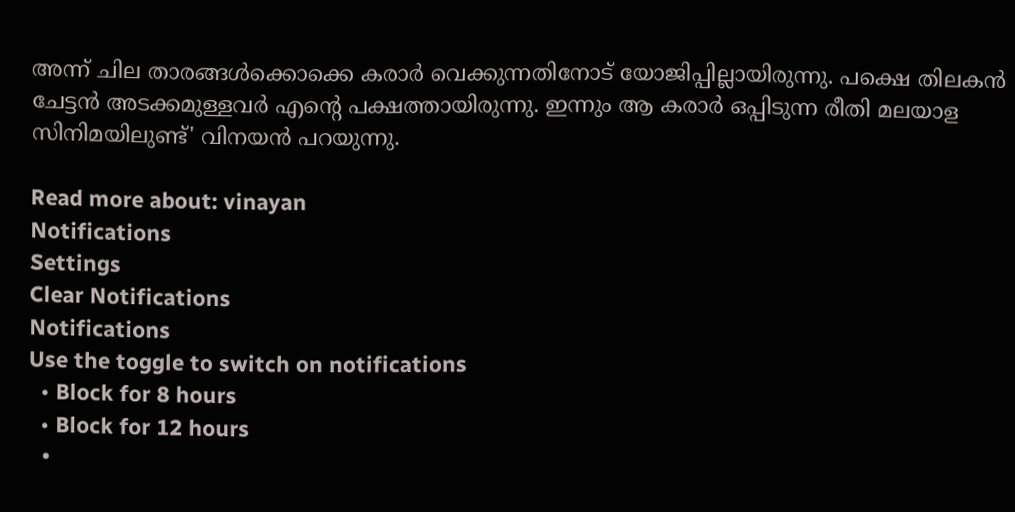അന്ന് ചില താരങ്ങൾക്കൊക്കെ കരാർ വെക്കുന്നതിനോട് യോജിപ്പില്ലായിരുന്നു. പക്ഷെ തിലകൻ ചേട്ടൻ അടക്കമുള്ളവർ എന്റെ പക്ഷത്തായിരുന്നു. ഇന്നും ആ കരാർ ഒപ്പിടുന്ന രീതി മലയാള സിനിമയിലുണ്ട്' വിനയൻ പറയുന്നു.

Read more about: vinayan
Notifications
Settings
Clear Notifications
Notifications
Use the toggle to switch on notifications
  • Block for 8 hours
  • Block for 12 hours
  •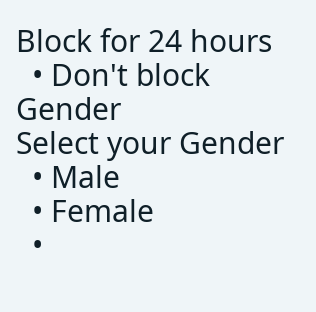Block for 24 hours
  • Don't block
Gender
Select your Gender
  • Male
  • Female
  •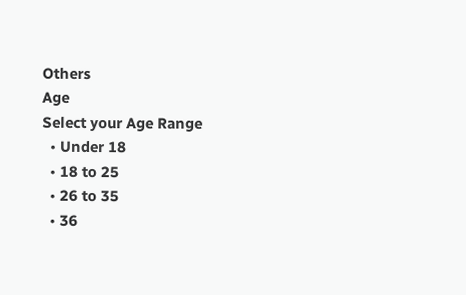Others
Age
Select your Age Range
  • Under 18
  • 18 to 25
  • 26 to 35
  • 36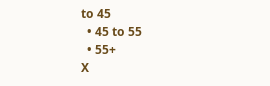to 45
  • 45 to 55
  • 55+
X